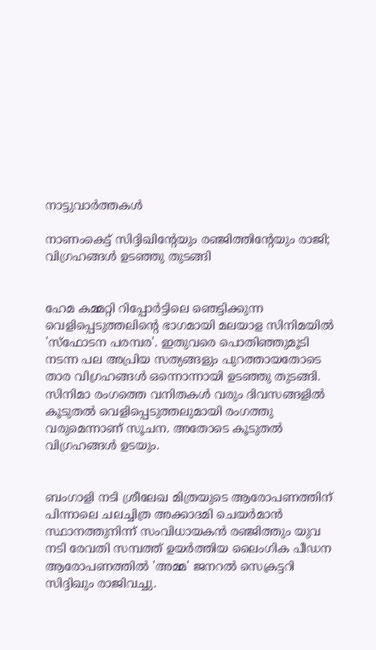നാട്ടുവാര്‍ത്തകള്‍

നാണംകെട്ട് സിദ്ദിഖിന്റേയും രഞ്ജിത്തിന്റേയും രാജി; വിഗ്രഹങ്ങള്‍ ഉടഞ്ഞു തുടങ്ങി


ഹേമ കമ്മറ്റി റിപ്പോര്‍ട്ടിലെ ഞെട്ടിക്കുന്ന വെളിപ്പെടുത്തലിന്റെ ഭാഗമായി മലയാള സിനിമയില്‍ 'സ്ഫോടന പരമ്പര'. ഇതുവരെ പൊതിഞ്ഞുമൂടി നടന്ന പല അപ്രിയ സത്യങ്ങളും പുറത്തായതോടെ താര വിഗ്രഹങ്ങള്‍ ഒന്നൊന്നായി ഉടഞ്ഞു തുടങ്ങി. സിനിമാ രംഗത്തെ വനിതകള്‍ വരും ദിവസങ്ങളില്‍ കൂടുതല്‍ വെളിപ്പെടുത്തലുമായി രംഗത്തു വരുമെന്നാണ് സൂചന. അതോടെ കൂടുതല്‍ വിഗ്രഹങ്ങള്‍ ഉടയും.


ബംഗാളി നടി ശ്രീലേഖ മിത്രയുടെ ആരോപണത്തിന് പിന്നാലെ ചലച്ചിത്ര അക്കാദമി ചെയര്‍മാന്‍ സ്ഥാനത്തുനിന്ന് സംവിധായകന്‍ രഞ്ജിത്തും യുവ നടി രേവതി സമ്പത്ത് ഉയര്‍ത്തിയ ലൈംഗിക പീഡന ആരോപണത്തില്‍ 'അമ്മ' ജനറല്‍ സെക്രട്ടറി സിദ്ദിഖും രാജിവച്ചു.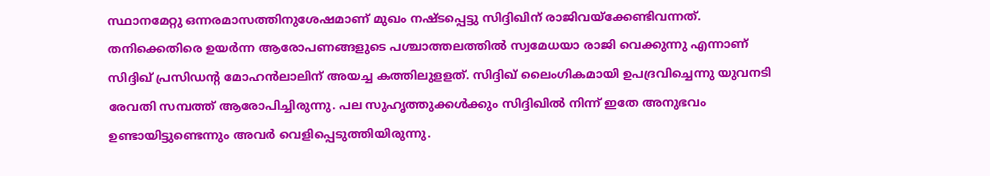സ്ഥാനമേറ്റു ഒന്നരമാസത്തിനുശേഷമാണ് മുഖം നഷ്ടപ്പെട്ടു സിദ്ദിഖിന് രാജിവയ്‌ക്കേണ്ടിവന്നത്. തനിക്കെതിരെ ഉയര്‍ന്ന ആരോപണങ്ങളുടെ പശ്ചാത്തലത്തില്‍ സ്വമേധയാ രാജി വെക്കുന്നു എന്നാണ് സിദ്ദിഖ് പ്രസിഡന്റ മോഹന്‍ലാലിന് അയച്ച കത്തിലുളളത്. സിദ്ദിഖ് ലൈംഗികമായി ഉപദ്രവിച്ചെന്നു യുവനടി രേവതി സമ്പത്ത് ആരോപിച്ചിരുന്നു. പല സുഹൃത്തുക്കള്‍ക്കും സിദ്ദിഖില്‍ നിന്ന് ഇതേ അനുഭവം ഉണ്ടായിട്ടുണ്ടെന്നും അവര്‍ വെളിപ്പെടുത്തിയിരുന്നു.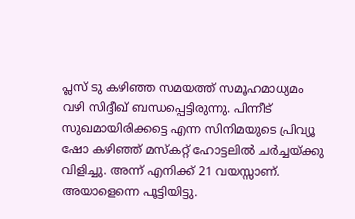പ്ലസ് ടു കഴിഞ്ഞ സമയത്ത് സമൂഹമാധ്യമം വഴി സിദ്ദീഖ് ബന്ധപ്പെട്ടിരുന്നു. പിന്നീട് സുഖമായിരിക്കട്ടെ എന്ന സിനിമയുടെ പ്രിവ്യൂ ഷോ കഴിഞ്ഞ് മസ്‌കറ്റ് ഹോട്ടലില്‍ ചര്‍ച്ചയ്ക്കു വിളിച്ചു. അന്ന് എനിക്ക് 21 വയസ്സാണ്. അയാളെന്നെ പൂട്ടിയിട്ടു.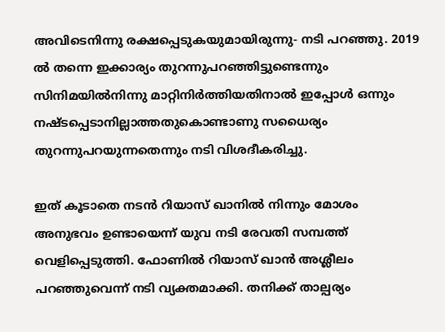അവിടെനിന്നു രക്ഷപ്പെടുകയുമായിരുന്നു- നടി പറഞ്ഞു. 2019 ല്‍ തന്നെ ഇക്കാര്യം തുറന്നുപറഞ്ഞിട്ടുണ്ടെന്നും സിനിമയില്‍നിന്നു മാറ്റിനിര്‍ത്തിയതിനാല്‍ ഇപ്പോള്‍ ഒന്നും നഷ്ടപ്പെടാനില്ലാത്തതുകൊണ്ടാണു സധൈര്യം തുറന്നുപറയുന്നതെന്നും നടി വിശദീകരിച്ചു.

ഇത് കൂടാതെ നടന്‍ റിയാസ് ഖാനില്‍ നിന്നും മോശം അനുഭവം ഉണ്ടായെന്ന് യുവ നടി രേവതി സമ്പത്ത് വെളിപ്പെടുത്തി. ഫോണില്‍ റിയാസ് ഖാന്‍ അശ്ലീലം പറഞ്ഞുവെന്ന് നടി വ്യക്തമാക്കി. തനിക്ക് താല്പര്യം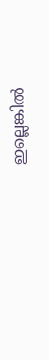ഇല്ലെങ്കില്‍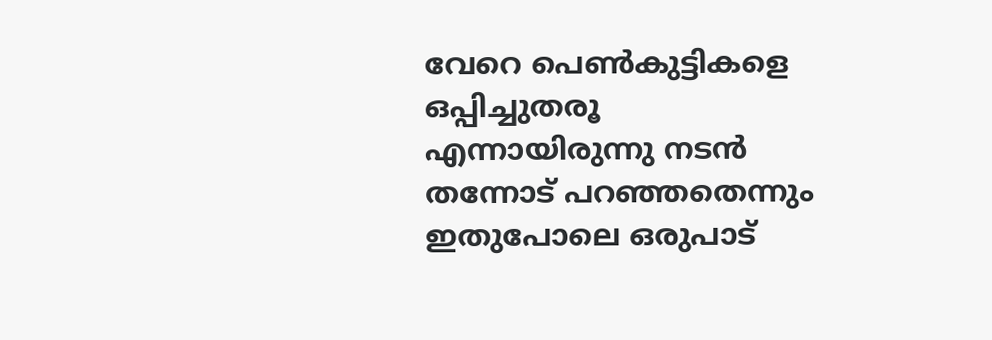വേറെ പെണ്‍കുട്ടികളെ ഒപ്പിച്ചുതരൂ എന്നായിരുന്നു നടന്‍ തന്നോട് പറഞ്ഞതെന്നും ഇതുപോലെ ഒരുപാട്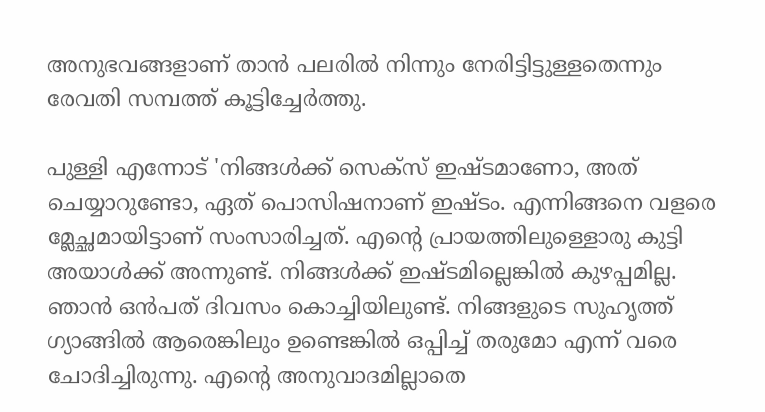അനുഭവങ്ങളാണ് താന്‍ പലരില്‍ നിന്നും നേരിട്ടിട്ടുള്ളതെന്നും രേവതി സമ്പത്ത് കൂട്ടിച്ചേര്‍ത്തു.

പുള്ളി എന്നോട് 'നിങ്ങള്‍ക്ക് സെക്‌സ് ഇഷ്ടമാണോ, അത് ചെയ്യാറുണ്ടോ, ഏത് പൊസിഷനാണ് ഇഷ്ടം. എന്നിങ്ങനെ വളരെ മ്ലേച്ഛമായിട്ടാണ് സംസാരിച്ചത്. എന്റെ പ്രായത്തിലുള്ളൊരു കുട്ടി അയാള്‍ക്ക് അന്നുണ്ട്. നിങ്ങള്‍ക്ക് ഇഷ്ടമില്ലെങ്കില്‍ കുഴപ്പമില്ല. ഞാന്‍ ഒന്‍പത് ദിവസം കൊച്ചിയിലുണ്ട്. നിങ്ങളുടെ സുഹൃത്ത് ഗ്യാങ്ങില്‍ ആരെങ്കിലും ഉണ്ടെങ്കില്‍ ഒപ്പിച്ച് തരുമോ എന്ന് വരെ ചോദിച്ചിരുന്നു. എന്റെ അനുവാദമില്ലാതെ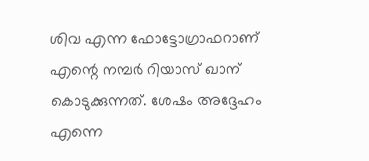ശിവ എന്ന ഫോട്ടോഗ്രാഫറാണ് എന്റെ നമ്പര്‍ റിയാസ് ഖാന് കൊടുക്കുന്നത്. ശേഷം അദ്ദേഹം എന്നെ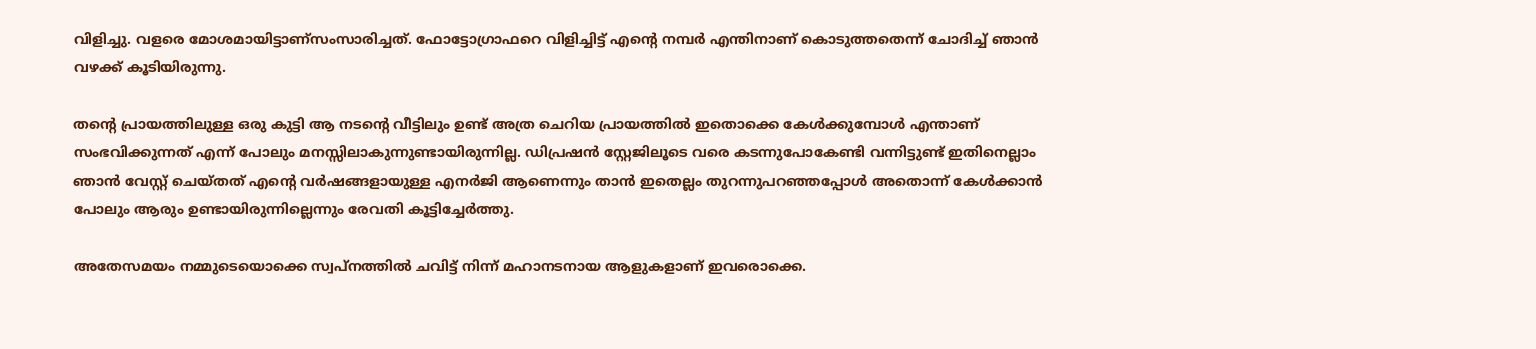വിളിച്ചു. വളരെ മോശമായിട്ടാണ്‌സംസാരിച്ചത്. ഫോട്ടോഗ്രാഫറെ വിളിച്ചിട്ട് എന്റെ നമ്പര്‍ എന്തിനാണ് കൊടുത്തതെന്ന് ചോദിച്ച് ഞാന്‍ വഴക്ക് കൂടിയിരുന്നു.

തന്റെ പ്രായത്തിലുള്ള ഒരു കുട്ടി ആ നടന്റെ വീട്ടിലും ഉണ്ട് അത്ര ചെറിയ പ്രായത്തില്‍ ഇതൊക്കെ കേള്‍ക്കുമ്പോള്‍ എന്താണ് സംഭവിക്കുന്നത് എന്ന് പോലും മനസ്സിലാകുന്നുണ്ടായിരുന്നില്ല. ഡിപ്രഷന്‍ സ്റ്റേജിലൂടെ വരെ കടന്നുപോകേണ്ടി വന്നിട്ടുണ്ട് ഇതിനെല്ലാം ഞാന്‍ വേസ്റ്റ് ചെയ്തത് എന്റെ വര്‍ഷങ്ങളായുള്ള എനര്‍ജി ആണെന്നും താന്‍ ഇതെല്ലം തുറന്നുപറഞ്ഞപ്പോള്‍ അതൊന്ന് കേള്‍ക്കാന്‍ പോലും ആരും ഉണ്ടായിരുന്നില്ലെന്നും രേവതി കൂട്ടിച്ചേര്‍ത്തു.

അതേസമയം നമ്മുടെയൊക്കെ സ്വപ്നത്തില്‍ ചവിട്ട് നിന്ന് മഹാനടനായ ആളുകളാണ് ഇവരൊക്കെ.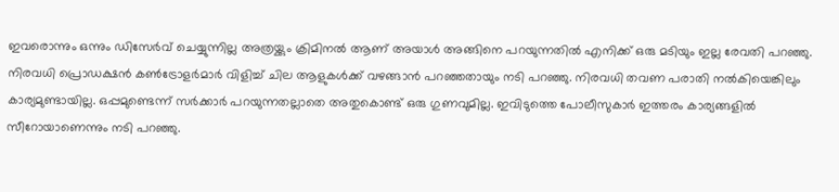ഇവരൊന്നും ഒന്നും ഡിസേര്‍വ് ചെയ്യുന്നില്ല അത്രയ്ക്കും ക്രിമിനല്‍ ആണ് അയാള്‍ അങ്ങിനെ പറയുന്നതില്‍ എനിക്ക് ഒരു മടിയും ഇല്ല രേവതി പറഞ്ഞു. നിരവധി പ്രൊഡക്ഷന്‍ കണ്‍ട്രോളര്‍മാര്‍ വിളിച്ച് ചില ആളുകള്‍ക്ക് വഴങ്ങാന്‍ പറഞ്ഞതായും നടി പറഞ്ഞു. നിരവധി തവണ പരാതി നല്‍കിയെങ്കിലും കാര്യമുണ്ടായില്ല. ഒപ്പമുണ്ടെന്ന് സര്‍ക്കാര്‍ പറയുന്നതല്ലാതെ അതുകൊണ്ട് ഒരു ഗുണവുമില്ല. ഇവിടുത്തെ പോലീസുകാര്‍ ഇത്തരം കാര്യങ്ങളില്‍ സീറോയാണെന്നും നടി പറഞ്ഞു.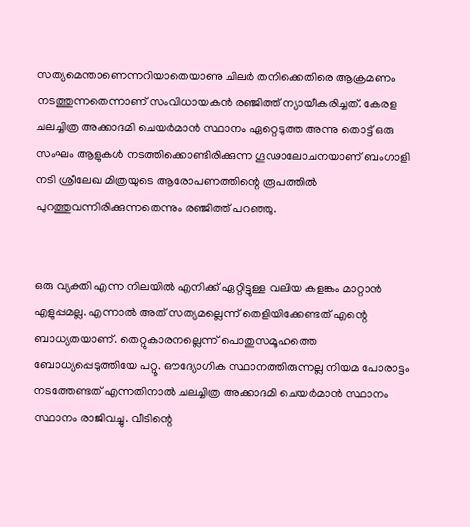സത്യമെന്താണെന്നറിയാതെയാണു ചിലര്‍ തനിക്കെതിരെ ആക്രമണം നടത്തുന്നതെന്നാണ് സംവിധായകന്‍ രഞ്ജിത്ത് ന്യായീകരിച്ചത്. കേരള ചലച്ചിത്ര അക്കാദമി ചെയര്‍മാന്‍ സ്ഥാനം ഏറ്റെടുത്ത അന്നു തൊട്ട് ഒരു സംഘം ആളുകള്‍ നടത്തിക്കൊണ്ടിരിക്കുന്ന ഗൂഢാലോചനയാണ് ബംഗാളി നടി ശ്രീലേഖ മിത്രയുടെ ആരോപണത്തിന്റെ രൂപത്തില്‍ പുറത്തുവന്നിരിക്കുന്നതെന്നും രഞ്ജിത്ത് പറഞ്ഞു.


ഒരു വ്യക്തി എന്ന നിലയില്‍ എനിക്ക് ഏറ്റിട്ടുള്ള വലിയ കളങ്കം മാറ്റാന്‍ എളുപ്പമല്ല. എന്നാല്‍ അത് സത്യമല്ലെന്ന് തെളിയിക്കേണ്ടത് എന്റെ ബാധ്യതയാണ്. തെറ്റുകാരനല്ലെന്ന് പൊതുസമൂഹത്തെ ബോധ്യപ്പെടുത്തിയേ പറ്റൂ. ഔദ്യോഗിക സ്ഥാനത്തിരുന്നല്ല നിയമ പോരാട്ടം നടത്തേണ്ടത് എന്നതിനാല്‍ ചലച്ചിത്ര അക്കാദമി ചെയര്‍മാന്‍ സ്ഥാനം സ്ഥാനം രാജിവച്ചു. വീടിന്റെ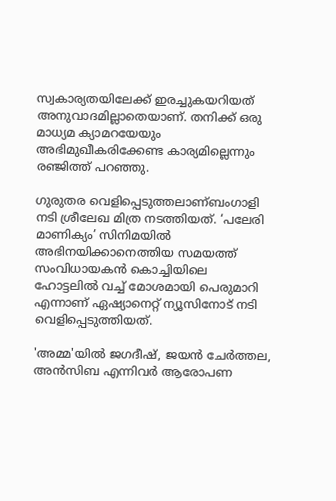സ്വകാര്യതയിലേക്ക് ഇരച്ചുകയറിയത് അനുവാദമില്ലാതെയാണ്. തനിക്ക് ഒരു മാധ്യമ ക്യാമറയേയും അഭിമുഖീകരിക്കേണ്ട കാര്യമില്ലെന്നും രഞ്ജിത്ത് പറഞ്ഞു.

ഗുരുതര വെളിപ്പെടുത്തലാണ്ബംഗാളി നടി ശ്രീലേഖ മിത്ര നടത്തിയത്. ‘പലേരി മാണിക്യം’ സിനിമയില്‍ അഭിനയിക്കാനെത്തിയ സമയത്ത് സംവിധായകന്‍ കൊച്ചിയിലെ ഹോട്ടലില്‍ വച്ച് മോശമായി പെരുമാറി എന്നാണ് ഏഷ്യാനെറ്റ് ന്യൂസിനോട്‌ നടി വെളിപ്പെടുത്തിയത്.

'അമ്മ'യില്‍ ജഗദീഷ്, ജയന്‍ ചേര്‍ത്തല, അന്‍സിബ എന്നിവര്‍ ആരോപണ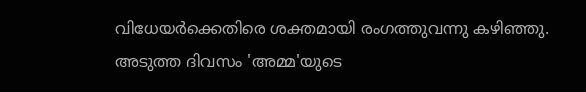വിധേയര്‍ക്കെതിരെ ശക്തമായി രംഗത്തുവന്നു കഴിഞ്ഞു. അടുത്ത ദിവസം 'അമ്മ'യുടെ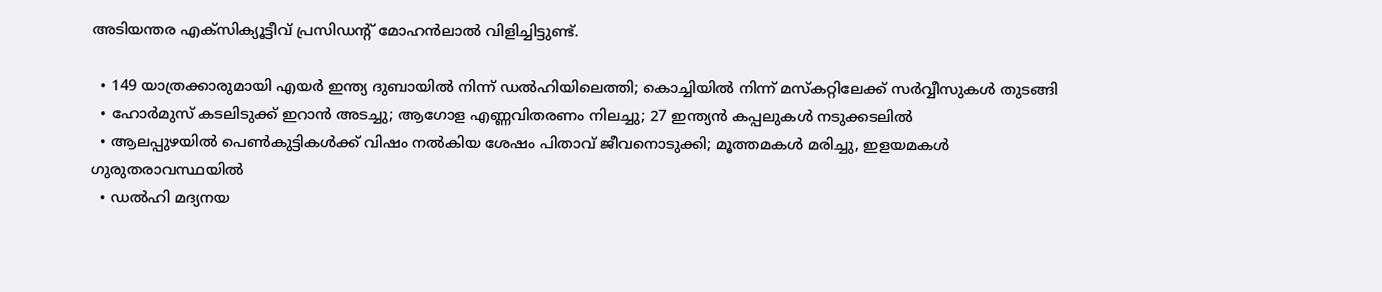അടിയന്തര എക്സിക്യൂട്ടീവ് പ്രസിഡന്റ് മോഹന്‍ലാല്‍ വിളിച്ചിട്ടുണ്ട്.

  • 149 യാത്രക്കാരുമായി എയര്‍ ഇന്ത്യ ദുബായില്‍ നിന്ന് ഡല്‍ഹിയിലെത്തി; കൊച്ചിയില്‍ നിന്ന് മസ്‌കറ്റിലേക്ക് സര്‍വ്വീസുകള്‍ തുടങ്ങി
  • ഹോര്‍മുസ് കടലിടുക്ക് ഇറാന്‍ അടച്ചു; ആഗോള എണ്ണവിതരണം നിലച്ചു; 27 ഇന്ത്യന്‍ കപ്പലുകള്‍ നടുക്കടലില്‍
  • ആലപ്പുഴയില്‍ പെണ്‍കുട്ടികള്‍ക്ക് വിഷം നല്‍കിയ ശേഷം പിതാവ് ജീവനൊടുക്കി; മൂത്തമകള്‍ മരിച്ചു, ഇളയമകള്‍ ഗുരുതരാവസ്ഥയില്‍
  • ഡല്‍ഹി മദ്യനയ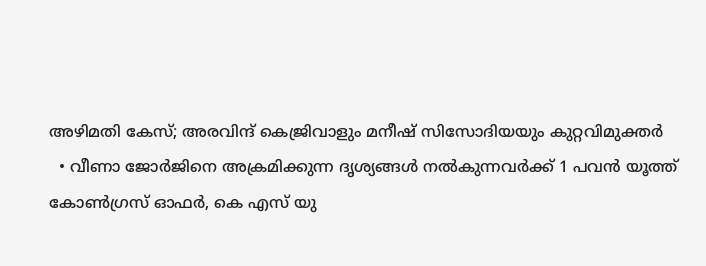അഴിമതി കേസ്; അരവിന്ദ് കെജ്രിവാളും മനീഷ് സിസോദിയയും കുറ്റവിമുക്തര്‍
  • വീണാ ജോര്‍ജിനെ അക്രമിക്കുന്ന ദൃശ്യങ്ങള്‍ നല്‍കുന്നവര്‍ക്ക് 1 പവന്‍ യൂത്ത് കോണ്‍ഗ്രസ് ഓഫര്‍, കെ എസ് യു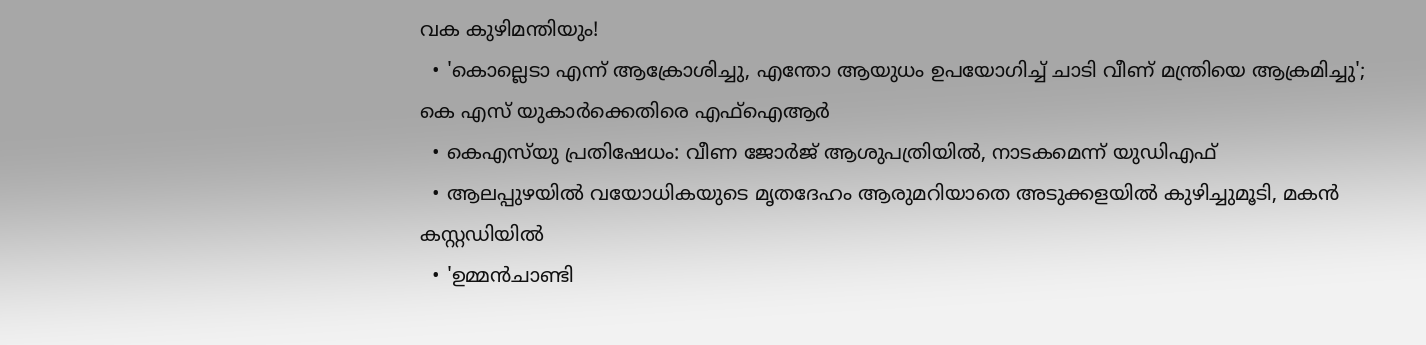വക കുഴിമന്തിയും!
  • 'കൊല്ലെടാ എന്ന് ആക്രോശിച്ചു, എന്തോ ആയുധം ഉപയോഗിച്ച് ചാടി വീണ് മന്ത്രിയെ ആക്രമിച്ചു'; കെ എസ് യുകാര്‍ക്കെതിരെ എഫ്‌ഐആര്‍
  • കെഎസ്‌യു പ്രതിഷേധം: വീണ ജോര്‍ജ് ആശുപത്രിയില്‍, നാടകമെന്ന് യുഡിഎഫ്
  • ആലപ്പുഴയില്‍ വയോധികയുടെ മൃതദേഹം ആരുമറിയാതെ അടുക്കളയില്‍ കുഴിച്ചുമൂടി, മകന്‍ കസ്റ്റഡിയില്‍
  • 'ഉമ്മന്‍ചാണ്ടി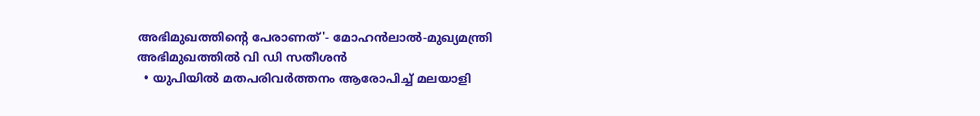അഭിമുഖത്തിന്റെ പേരാണത്'- മോഹന്‍ലാല്‍-മുഖ്യമന്ത്രി അഭിമുഖത്തില്‍ വി ഡി സതീശന്‍
  • യുപിയില്‍ മതപരിവര്‍ത്തനം ആരോപിച്ച് മലയാളി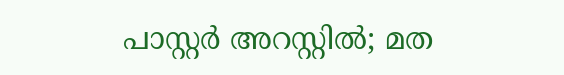പാസ്റ്റര്‍ അറസ്റ്റില്‍; മത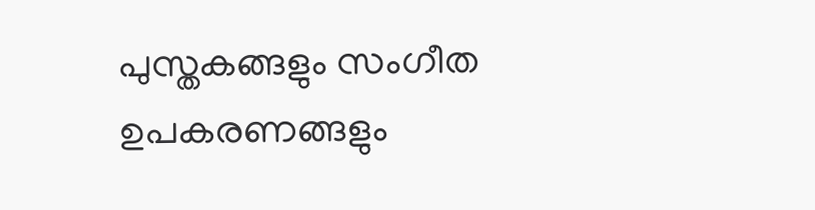പുസ്തകങ്ങളും സംഗീത ഉപകരണങ്ങളും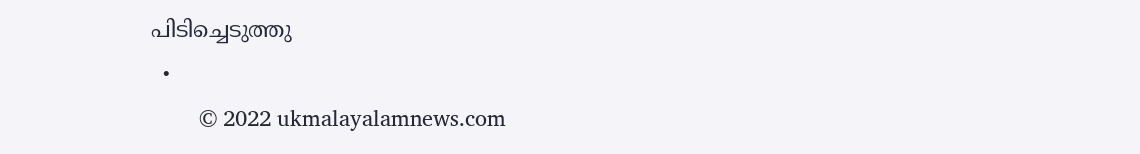പിടിച്ചെടുത്തു
  •
        © 2022 ukmalayalamnews.com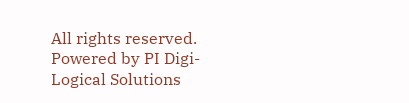All rights reserved. Powered by PI Digi-Logical Solutions